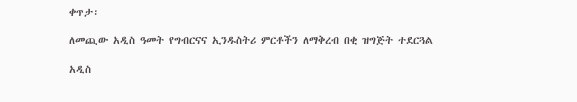ቀጥታ፡

ለመጪው አዲስ ዓመት የግብርናና ኢንዱስትሪ ምርቶችን ለማቅረብ በቂ ዝግጅት ተደርጓል

አዲስ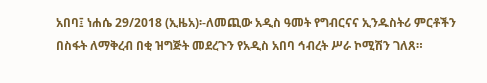አበባ፤ ነሐሴ 29/2018 (ኢዜአ)፡-ለመጪው አዲስ ዓመት የግብርናና ኢንዱስትሪ ምርቶችን በስፋት ለማቅረብ በቂ ዝግጅት መደረጉን የአዲስ አበባ ኅብረት ሥራ ኮሚሽን ገለጸ።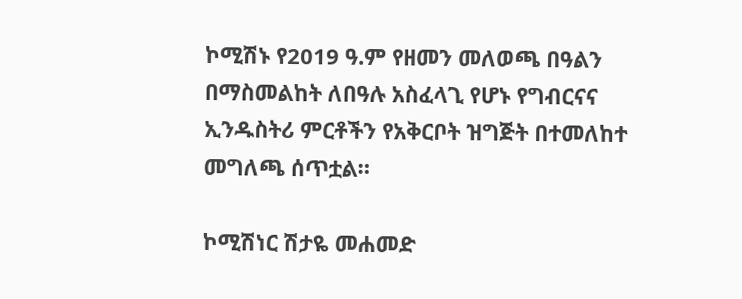ኮሚሽኑ የ2019 ዓ.ም የዘመን መለወጫ በዓልን በማስመልከት ለበዓሉ አስፈላጊ የሆኑ የግብርናና ኢንዱስትሪ ምርቶችን የአቅርቦት ዝግጅት በተመለከተ መግለጫ ሰጥቷል።

ኮሚሽነር ሽታዬ መሐመድ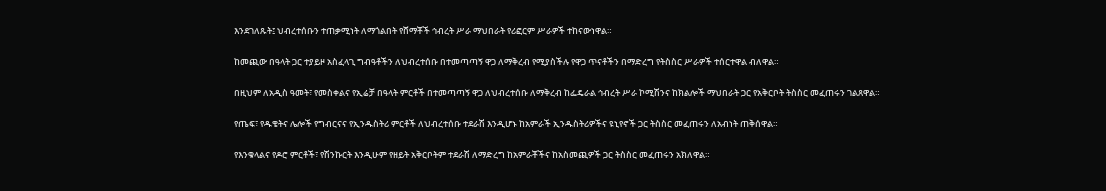እንደገለጹት፤ ህብረተሰቡን ተጠቃሚነት ለማጎልበት የሸማቾች ኅብረት ሥራ ማህበራት የሪፎርም ሥራዎች ተከናውነዋል።

ከመጪው በዓላት ጋር ተያይዞ አስፈላጊ ግብዓቶችን ለህብረተሰቡ በተመጣጣኝ ዋጋ ለማቅረብ የሚያስችሉ የዋጋ ጥናቶችን በማድረግ የትስስር ሥራዎች ተሰርተዋል ብለዋል።

በዚህም ለአዲስ ዓመት፣ የመስቀልና የኢሬቻ በዓላት ምርቶች በተመጣጣኝ ዋጋ ለህብረተሰቡ ለማቅረብ ከፌዴራል ኅብረት ሥራ ኮሚሽንና ከክልሎች ማህበራት ጋር የአቅርቦት ትስስር መፈጠሩን ገልጸዋል።

የጤፍ፣ የዱቄትና ሌሎች የግብርናና የኢንዱስትሪ ምርቶች ለህብረተሰቡ ተደራሽ እንዲሆኑ ከአምራች ኢንዱስትሪዎችና ዩኒየኖች ጋር ትስስር መፈጠሩን ለአብነት ጠቅሰዋል።

የእንቁላልና የዶሮ ምርቶች፣ የሽንኩርት እንዲሁም የዘይት አቅርቦትም ተደራሽ ለማድረግ ከአምራቾችና ከአስመጪዎች ጋር ትስስር መፈጠሩን አክለዋል።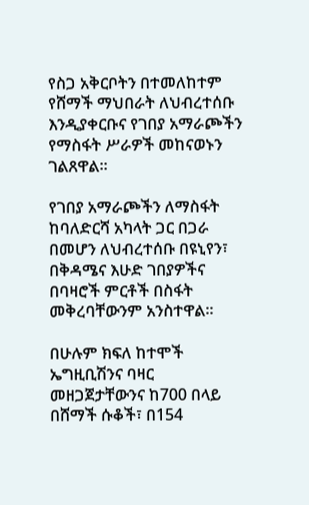የስጋ አቅርቦትን በተመለከተም የሸማች ማህበራት ለህብረተሰቡ እንዲያቀርቡና የገበያ አማራጮችን የማስፋት ሥራዎች መከናወኑን ገልጸዋል።

የገበያ አማራጮችን ለማስፋት ከባለድርሻ አካላት ጋር በጋራ በመሆን ለህብረተሰቡ በዩኒየን፣ በቅዳሜና እሁድ ገበያዎችና በባዛሮች ምርቶች በስፋት መቅረባቸውንም አንስተዋል።

በሁሉም ክፍለ ከተሞች ኤግዚቢሽንና ባዛር መዘጋጀታቸውንና ከ700 በላይ በሸማች ሱቆች፣ በ154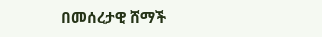በመሰረታዊ ሸማች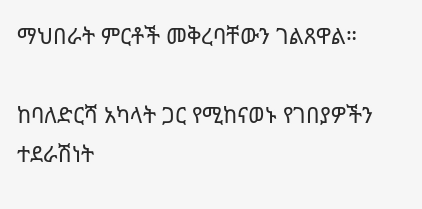ማህበራት ምርቶች መቅረባቸውን ገልጸዋል።

ከባለድርሻ አካላት ጋር የሚከናወኑ የገበያዎችን ተደራሽነት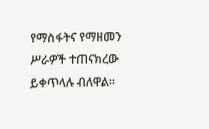የማስፋትና የማዘመን ሥራዎች ተጠናክረው ይቀጥላሉ ብለዋል።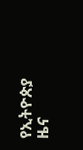የኢትዮጵያ ዜና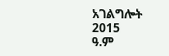አገልግሎት
2015
ዓ.ም